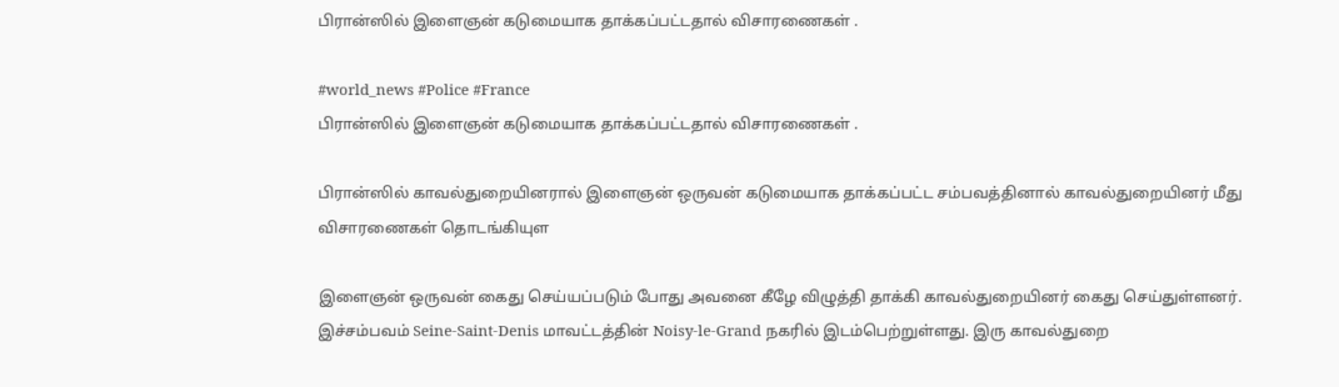பிரான்ஸில் இளைஞன் கடுமையாக தாக்கப்பட்டதால் விசாரணைகள் .

#world_news #Police #France
பிரான்ஸில் இளைஞன் கடுமையாக தாக்கப்பட்டதால் விசாரணைகள் .

பிரான்ஸில் காவல்துறையினரால் இளைஞன் ஒருவன் கடுமையாக தாக்கப்பட்ட சம்பவத்தினால் காவல்துறையினர் மீது விசாரணைகள் தொடங்கியுள

இளைஞன் ஒருவன் கைது செய்யப்படும் போது அவனை கீழே விழுத்தி தாக்கி காவல்துறையினர் கைது செய்துள்ளனர். இச்சம்பவம் Seine-Saint-Denis மாவட்டத்தின் Noisy-le-Grand நகரில் இடம்பெற்றுள்ளது. இரு காவல்துறை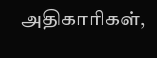அதிகாரிகள்,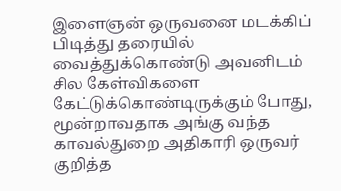இளைஞன் ஒருவனை மடக்கிப் பிடித்து தரையில் வைத்துக்கொண்டு அவனிடம் சில கேள்விகளை கேட்டுக்கொண்டிருக்கும் போது, மூன்றாவதாக அங்கு வந்த காவல்துறை அதிகாரி ஒருவர் குறித்த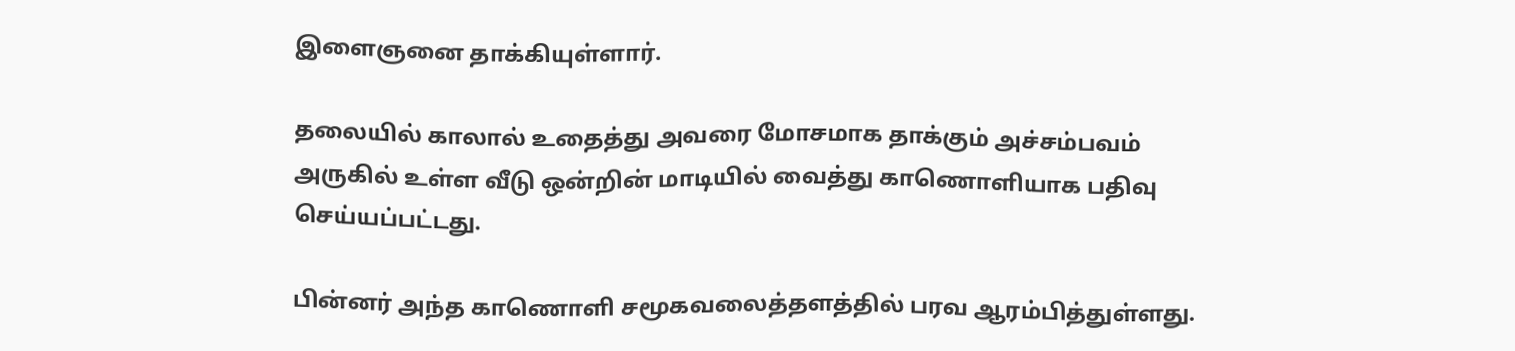இளைஞனை தாக்கியுள்ளார்.

தலையில் காலால் உதைத்து அவரை மோசமாக தாக்கும் அச்சம்பவம் அருகில் உள்ள வீடு ஒன்றின் மாடியில் வைத்து காணொளியாக பதிவு செய்யப்பட்டது.

பின்னர் அந்த காணொளி சமூகவலைத்தளத்தில் பரவ ஆரம்பித்துள்ளது.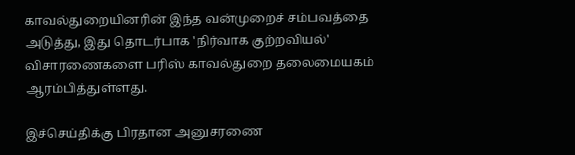காவல்துறையினரின் இந்த வன்முறைச் சம்பவத்தை அடுத்து, இது தொடர்பாக 'நிர்வாக குற்றவியல்' விசாரணைகளை பரிஸ் காவல்துறை தலைமையகம் ஆரம்பித்துள்ளது.

இச்செய்திக்கு பிரதான அனுசரணை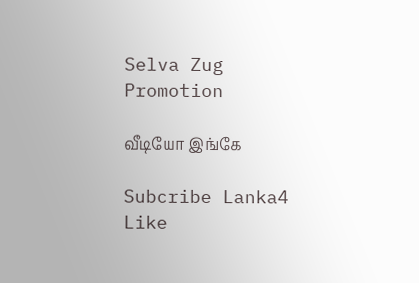Selva Zug Promotion

வீடியோ இங்கே

Subcribe Lanka4
Like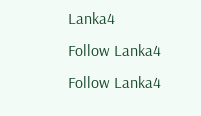Lanka4
Follow Lanka4
Follow Lanka4